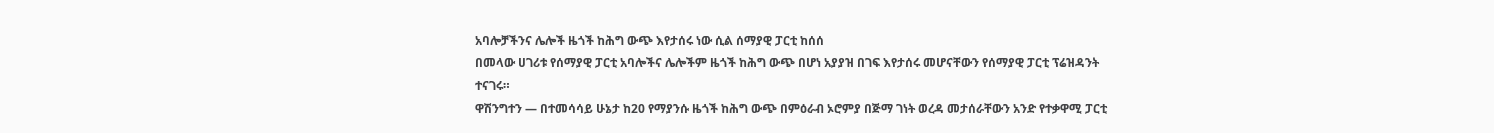አባሎቻችንና ሌሎች ዜጎች ከሕግ ውጭ እየታሰሩ ነው ሲል ሰማያዊ ፓርቲ ከሰሰ
በመላው ሀገሪቱ የሰማያዊ ፓርቲ አባሎችና ሌሎችም ዜጎች ከሕግ ውጭ በሆነ አያያዝ በገፍ እየታሰሩ መሆናቸውን የሰማያዊ ፓርቲ ፕሬዝዳንት ተናገሩ።
ዋሽንግተን — በተመሳሳይ ሁኔታ ከ20 የማያንሱ ዜጎች ከሕግ ውጭ በምዕራብ ኦሮምያ በጅማ ገነት ወረዳ መታሰራቸውን አንድ የተቃዋሚ ፓርቲ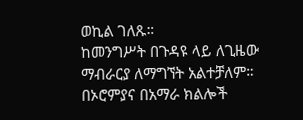ወኪል ገለጹ።
ከመንግሥት በጉዳዩ ላይ ለጊዜው ማብራርያ ለማግኘት አልተቻለም።
በኦሮምያና በአማራ ክልሎች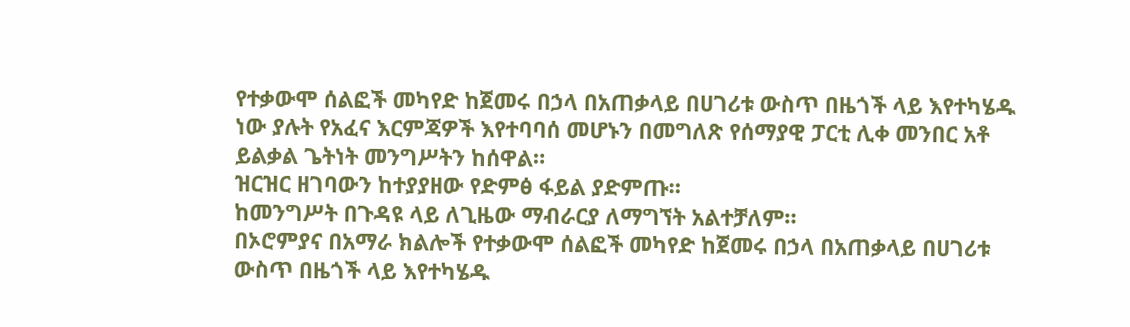የተቃውሞ ሰልፎች መካየድ ከጀመሩ በኃላ በአጠቃላይ በሀገሪቱ ውስጥ በዜጎች ላይ እየተካሄዱ ነው ያሉት የአፈና እርምጃዎች እየተባባሰ መሆኑን በመግለጽ የሰማያዊ ፓርቲ ሊቀ መንበር አቶ ይልቃል ጌትነት መንግሥትን ከሰዋል።
ዝርዝር ዘገባውን ከተያያዘው የድምፅ ፋይል ያድምጡ።
ከመንግሥት በጉዳዩ ላይ ለጊዜው ማብራርያ ለማግኘት አልተቻለም።
በኦሮምያና በአማራ ክልሎች የተቃውሞ ሰልፎች መካየድ ከጀመሩ በኃላ በአጠቃላይ በሀገሪቱ ውስጥ በዜጎች ላይ እየተካሄዱ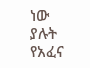ነው ያሉት የአፈና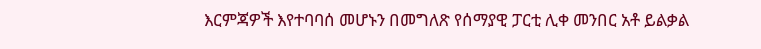እርምጃዎች እየተባባሰ መሆኑን በመግለጽ የሰማያዊ ፓርቲ ሊቀ መንበር አቶ ይልቃል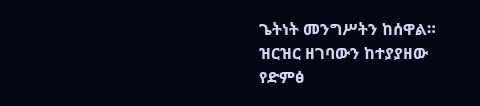ጌትነት መንግሥትን ከሰዋል።
ዝርዝር ዘገባውን ከተያያዘው የድምፅ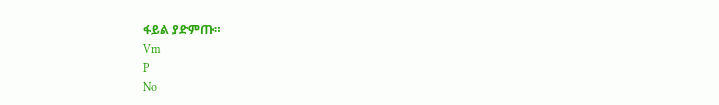ፋይል ያድምጡ።
Vm
P
No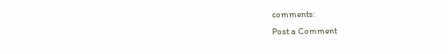comments:
Post a Comment